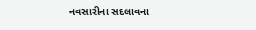નવસારીના સદલાવના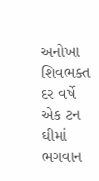અનોખા શિવભક્ત દર વર્ષે એક ટન ઘીમાં ભગવાન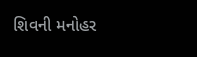શિવની મનોહર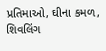પ્રતિમાઓ, ઘીના કમળ, શિવલિંગ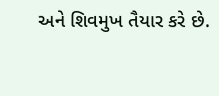અને શિવમુખ તૈયાર કરે છે.